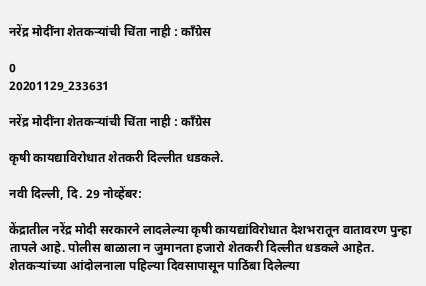नरेंद्र मोदींना शेतकऱ्यांची चिंता नाही : काँग्रेस

0
20201129_233631

नरेंद्र मोदींना शेतकऱ्यांची चिंता नाही : काँग्रेस

कृषी कायद्याविरोधात शेतकरी दिल्लीत धडकले.

नवी दिल्ली, दि. 29 नोव्हेंबर:

केंद्रातील नरेंद्र मोदी सरकारने लादलेल्या कृषी कायद्यांविरोधात देशभरातून वातावरण पुन्हा तापले आहे. पोलीस बाळाला न जुमानता हजारो शेतकरी दिल्लीत धडकले आहेत. शेतकऱ्यांच्या आंदोलनाला पहिल्या दिवसापासून पाठिंबा दिलेल्या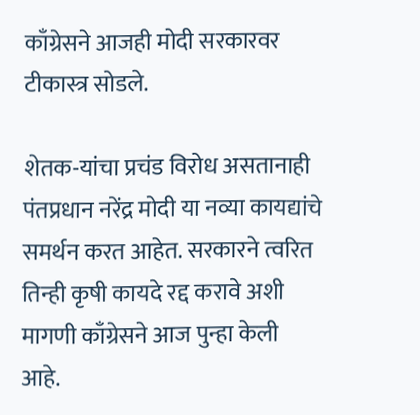काँग्रेसने आजही मोदी सरकारवर टीकास्त्र सोडले.

शेतक-यांचा प्रचंड विरोध असतानाही पंतप्रधान नरेंद्र मोदी या नव्या कायद्यांचे समर्थन करत आहेत. सरकारने त्वरित तिन्ही कृषी कायदे रद्द करावे अशी मागणी काँग्रेसने आज पुन्हा केली आहे.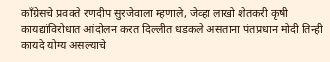काँग्रेसचे प्रवक्ते रणदीप सुरजेवाला म्हणाले, जेव्हा लाखो शेतकरी कृषी कायद्यांविरोधात आंदोलन करत दिल्लीत धडकले असताना पंतप्रधान मोदी तिन्ही कायदे योग्य असल्याचे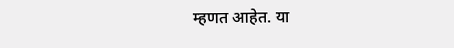म्हणत आहेत. या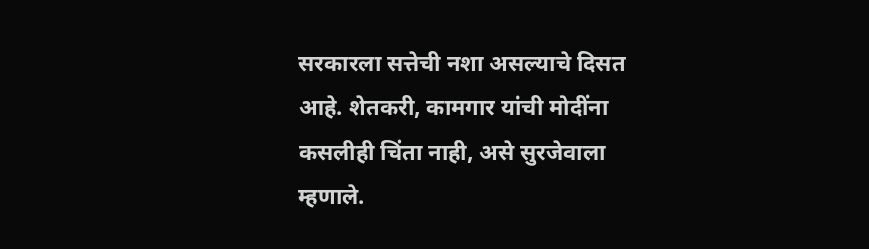सरकारला सत्तेची नशा असल्याचे दिसत आहे. शेतकरी, कामगार यांची मोदींना कसलीही चिंता नाही, असे सुरजेवाला म्हणाले.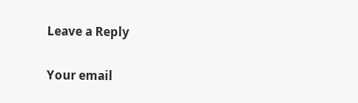Leave a Reply

Your email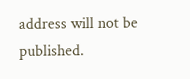address will not be published.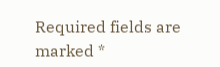Required fields are marked *